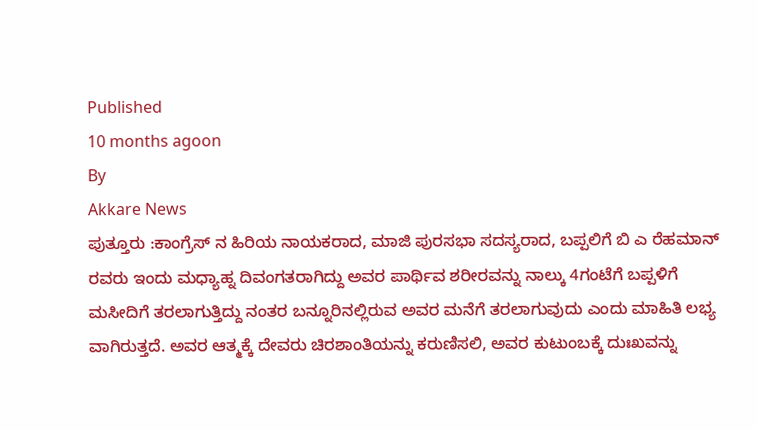Published
10 months agoon
By
Akkare News
ಪುತ್ತೂರು :ಕಾಂಗ್ರೆಸ್ ನ ಹಿರಿಯ ನಾಯಕರಾದ, ಮಾಜಿ ಪುರಸಭಾ ಸದಸ್ಯರಾದ, ಬಪ್ಪಲಿಗೆ ಬಿ ಎ ರೆಹಮಾನ್ ರವರು ಇಂದು ಮಧ್ಯಾಹ್ನ ದಿವಂಗತರಾಗಿದ್ದು ಅವರ ಪಾರ್ಥಿವ ಶರೀರವನ್ನು ನಾಲ್ಕು 4ಗಂಟೆಗೆ ಬಪ್ಪಳಿಗೆ ಮಸೀದಿಗೆ ತರಲಾಗುತ್ತಿದ್ದು ನಂತರ ಬನ್ನೂರಿನಲ್ಲಿರುವ ಅವರ ಮನೆಗೆ ತರಲಾಗುವುದು ಎಂದು ಮಾಹಿತಿ ಲಭ್ಯ ವಾಗಿರುತ್ತದೆ. ಅವರ ಆತ್ಮಕ್ಕೆ ದೇವರು ಚಿರಶಾಂತಿಯನ್ನು ಕರುಣಿಸಲಿ, ಅವರ ಕುಟುಂಬಕ್ಕೆ ದುಃಖವನ್ನು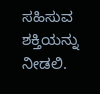ಸಹಿಸುವ ಶಕ್ತಿಯನ್ನು ನೀಡಲಿ.